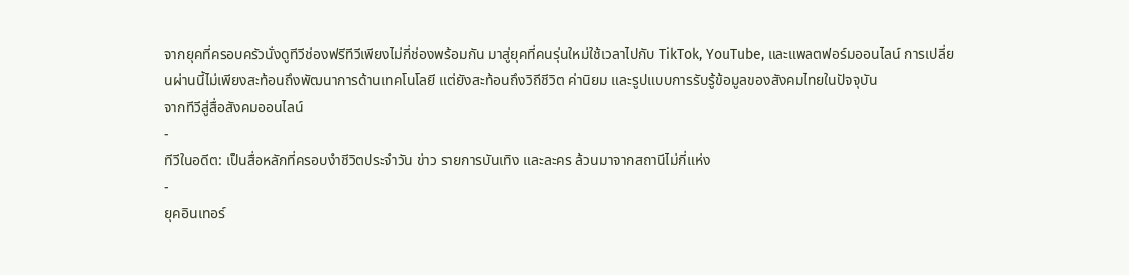จากยุคที่ครอบครัวนั่งดูทีวีช่องฟรีทีวีเพียงไม่กี่ช่องพร้อมกัน มาสู่ยุคที่คนรุ่นใหม่ใช้เวลาไปกับ TikTok, YouTube, และแพลตฟอร์มออนไลน์ การเปลี่ยนผ่านนี้ไม่เพียงสะท้อนถึงพัฒนาการด้านเทคโนโลยี แต่ยังสะท้อนถึงวิถีชีวิต ค่านิยม และรูปแบบการรับรู้ข้อมูลของสังคมไทยในปัจจุบัน
จากทีวีสู่สื่อสังคมออนไลน์
-
ทีวีในอดีต: เป็นสื่อหลักที่ครอบงำชีวิตประจำวัน ข่าว รายการบันเทิง และละคร ล้วนมาจากสถานีไม่กี่แห่ง
-
ยุคอินเทอร์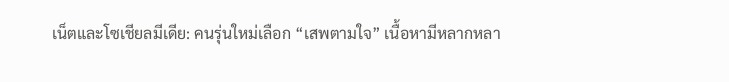เน็ตและโซเชียลมีเดีย: คนรุ่นใหม่เลือก “เสพตามใจ” เนื้อหามีหลากหลา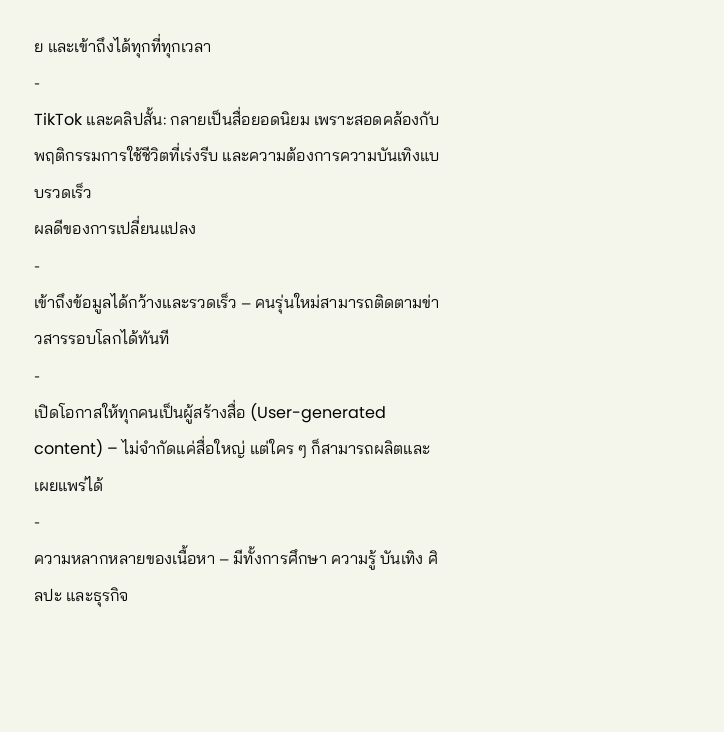ย และเข้าถึงได้ทุกที่ทุกเวลา
-
TikTok และคลิปสั้น: กลายเป็นสื่อยอดนิยม เพราะสอดคล้องกับพฤติกรรมการใช้ชีวิตที่เร่งรีบ และความต้องการความบันเทิงแบบรวดเร็ว
ผลดีของการเปลี่ยนแปลง
-
เข้าถึงข้อมูลได้กว้างและรวดเร็ว – คนรุ่นใหม่สามารถติดตามข่าวสารรอบโลกได้ทันที
-
เปิดโอกาสให้ทุกคนเป็นผู้สร้างสื่อ (User-generated content) – ไม่จำกัดแค่สื่อใหญ่ แต่ใคร ๆ ก็สามารถผลิตและเผยแพร่ได้
-
ความหลากหลายของเนื้อหา – มีทั้งการศึกษา ความรู้ บันเทิง ศิลปะ และธุรกิจ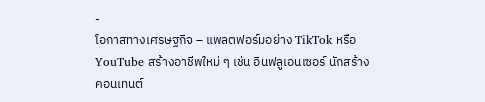-
โอกาสทางเศรษฐกิจ – แพลตฟอร์มอย่าง TikTok หรือ YouTube สร้างอาชีพใหม่ ๆ เช่น อินฟลูเอนเซอร์ นักสร้างคอนเทนต์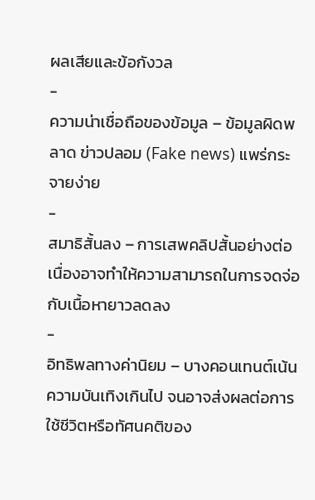ผลเสียและข้อกังวล
-
ความน่าเชื่อถือของข้อมูล – ข้อมูลผิดพลาด ข่าวปลอม (Fake news) แพร่กระจายง่าย
-
สมาธิสั้นลง – การเสพคลิปสั้นอย่างต่อเนื่องอาจทำให้ความสามารถในการจดจ่อกับเนื้อหายาวลดลง
-
อิทธิพลทางค่านิยม – บางคอนเทนต์เน้นความบันเทิงเกินไป จนอาจส่งผลต่อการใช้ชีวิตหรือทัศนคติของ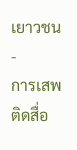เยาวชน
-
การเสพติดสื่อ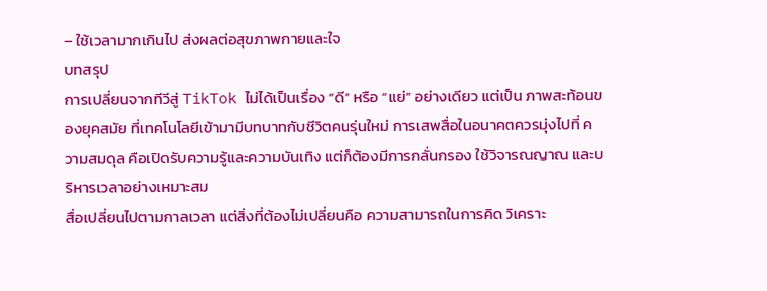– ใช้เวลามากเกินไป ส่งผลต่อสุขภาพกายและใจ
บทสรุป
การเปลี่ยนจากทีวีสู่ TikTok ไม่ได้เป็นเรื่อง “ดี” หรือ “แย่” อย่างเดียว แต่เป็น ภาพสะท้อนของยุคสมัย ที่เทคโนโลยีเข้ามามีบทบาทกับชีวิตคนรุ่นใหม่ การเสพสื่อในอนาคตควรมุ่งไปที่ ความสมดุล คือเปิดรับความรู้และความบันเทิง แต่ก็ต้องมีการกลั่นกรอง ใช้วิจารณญาณ และบริหารเวลาอย่างเหมาะสม
สื่อเปลี่ยนไปตามกาลเวลา แต่สิ่งที่ต้องไม่เปลี่ยนคือ ความสามารถในการคิด วิเคราะ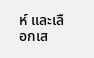ห์ และเลือกเส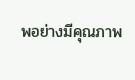พอย่างมีคุณภาพ